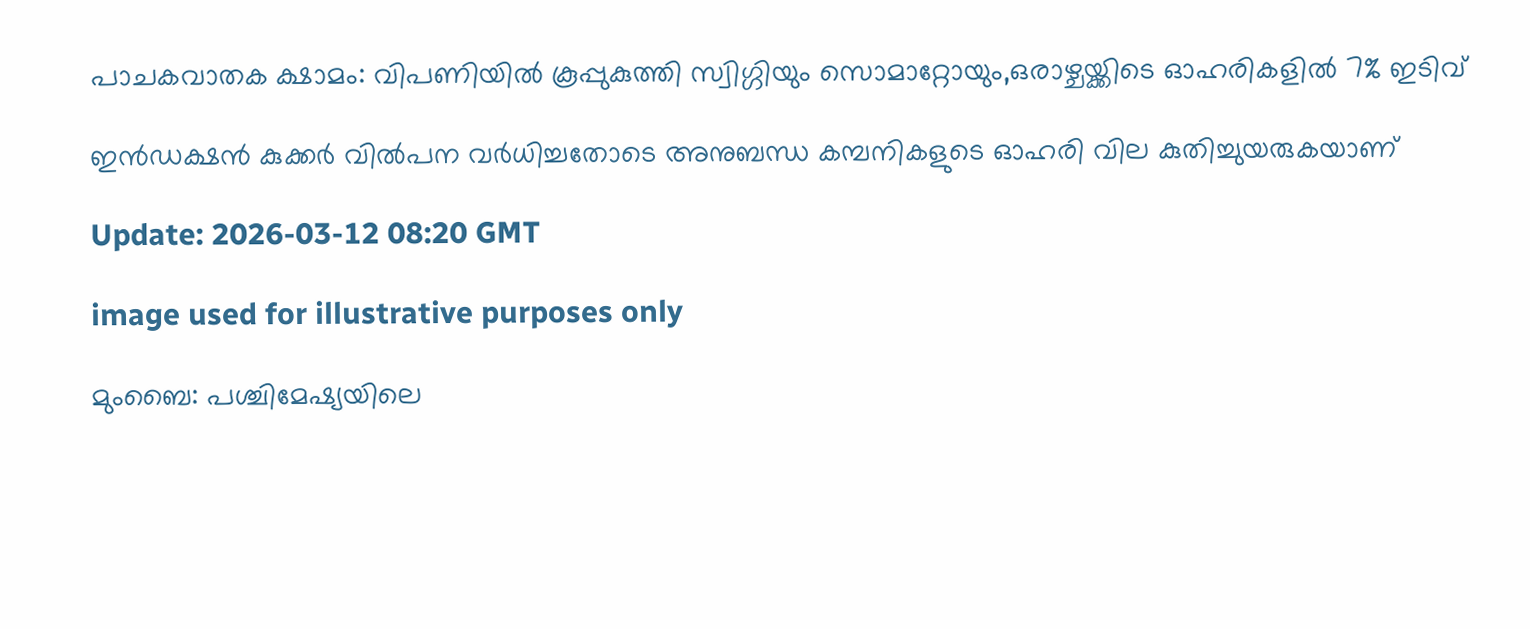പാചകവാതക ക്ഷാമം: വിപണിയിൽ കൂപ്പുകുത്തി സ്വിഗ്ഗിയും സൊമാറ്റോയും,ഒരാഴ്ചയ്ക്കിടെ ഓഹരികളിൽ 7% ഇടിവ്

ഇൻഡക്ഷൻ കുക്കർ വിൽപന വർധിച്ചതോടെ അനുബന്ധ കമ്പനികളുടെ ഓഹരി വില കുതിച്ചുയരുകയാണ്

Update: 2026-03-12 08:20 GMT

image used for illustrative purposes only

മുംബൈ: പശ്ചിമേഷ്യയിലെ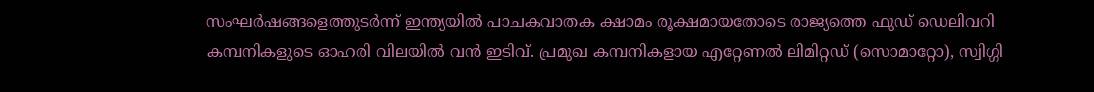സംഘർഷങ്ങളെത്തുടർന്ന് ഇന്ത്യയിൽ പാചകവാതക ക്ഷാമം രൂക്ഷമായതോടെ രാജ്യത്തെ ഫുഡ് ഡെലിവറി കമ്പനികളുടെ ഓഹരി വിലയിൽ വൻ ഇടിവ്. പ്രമുഖ കമ്പനികളായ എറ്റേണൽ ലിമിറ്റഡ് (സൊമാറ്റോ), സ്വിഗ്ഗി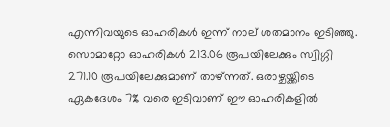എന്നിവയുടെ ഓഹരികൾ ഇന്ന് നാല് ശതമാനം ഇടിഞ്ഞു. സൊമാറ്റോ ഓഹരികൾ 213.06 രൂപയിലേക്കും സ്വിഗ്ഗി 271.10 രൂപയിലേക്കുമാണ് താഴ്ന്നത്. ഒരാഴ്ചയ്ക്കിടെ ഏകദേശം 7% വരെ ഇടിവാണ് ഈ ഓഹരികളിൽ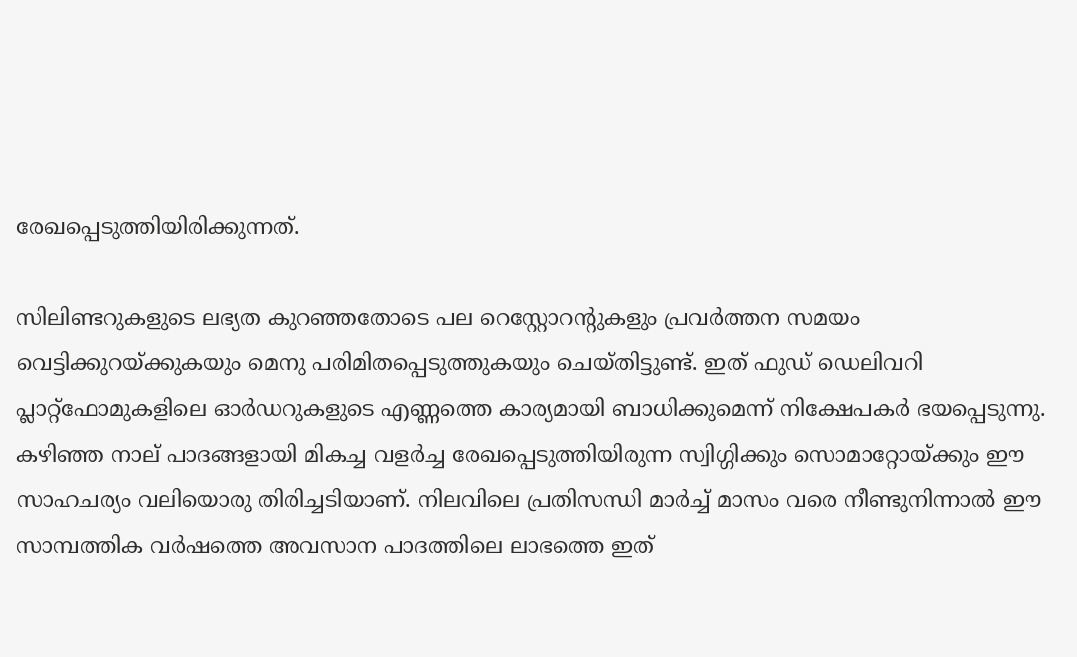രേഖപ്പെടുത്തിയിരിക്കുന്നത്.

സിലിണ്ടറുകളുടെ ലഭ്യത കുറഞ്ഞതോടെ പല റെസ്റ്റോറന്റുകളും പ്രവർത്തന സമയം വെട്ടിക്കുറയ്ക്കുകയും മെനു പരിമിതപ്പെടുത്തുകയും ചെയ്തിട്ടുണ്ട്. ഇത് ഫുഡ് ഡെലിവറി പ്ലാറ്റ്ഫോമുകളിലെ ഓർഡറുകളുടെ എണ്ണത്തെ കാര്യമായി ബാധിക്കുമെന്ന് നിക്ഷേപകർ ഭയപ്പെടുന്നു. കഴിഞ്ഞ നാല് പാദങ്ങളായി മികച്ച വളർച്ച രേഖപ്പെടുത്തിയിരുന്ന സ്വിഗ്ഗിക്കും സൊമാറ്റോയ്ക്കും ഈ സാഹചര്യം വലിയൊരു തിരിച്ചടിയാണ്. നിലവിലെ പ്രതിസന്ധി മാർച്ച് മാസം വരെ നീണ്ടുനിന്നാൽ ഈ സാമ്പത്തിക വർഷത്തെ അവസാന പാദത്തിലെ ലാഭത്തെ ഇത്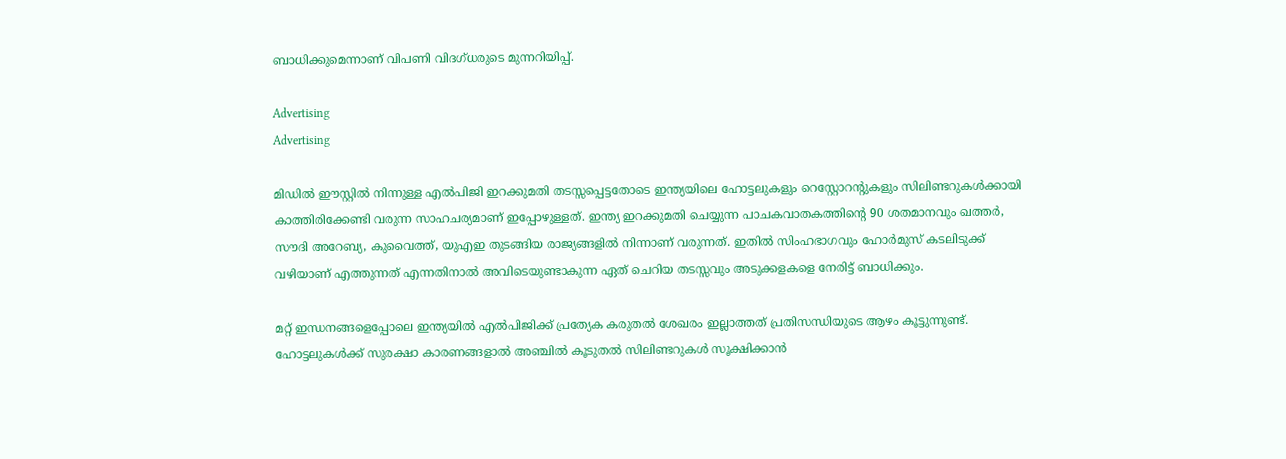ബാധിക്കുമെന്നാണ് വിപണി വിദഗ്ധരുടെ മുന്നറിയിപ്പ്.

Advertising
Advertising

മിഡിൽ ഈസ്റ്റിൽ നിന്നുള്ള എൽപിജി ഇറക്കുമതി തടസ്സപ്പെട്ടതോടെ ഇന്ത്യയിലെ ഹോട്ടലുകളും റെസ്റ്റോറന്റുകളും സിലിണ്ടറുകൾക്കായി കാത്തിരിക്കേണ്ടി വരുന്ന സാഹചര്യമാണ് ഇപ്പോഴുള്ളത്. ഇന്ത്യ ഇറക്കുമതി ചെയ്യുന്ന പാചകവാതകത്തിന്റെ 90 ശതമാനവും ഖത്തർ, സൗദി അറേബ്യ, കുവൈത്ത്, യുഎഇ തുടങ്ങിയ രാജ്യങ്ങളിൽ നിന്നാണ് വരുന്നത്. ഇതിൽ സിംഹഭാഗവും ഹോർമുസ് കടലിടുക്ക് വഴിയാണ് എത്തുന്നത് എന്നതിനാൽ അവിടെയുണ്ടാകുന്ന ഏത് ചെറിയ തടസ്സവും അടുക്കളകളെ നേരിട്ട് ബാധിക്കും.

മറ്റ് ഇന്ധനങ്ങളെപ്പോലെ ഇന്ത്യയിൽ എൽപിജിക്ക് പ്രത്യേക കരുതൽ ശേഖരം ഇല്ലാത്തത് പ്രതിസന്ധിയുടെ ആഴം കൂട്ടുന്നുണ്ട്. ഹോട്ടലുകൾക്ക് സുരക്ഷാ കാരണങ്ങളാൽ അഞ്ചിൽ കൂടുതൽ സിലിണ്ടറുകൾ സൂക്ഷിക്കാൻ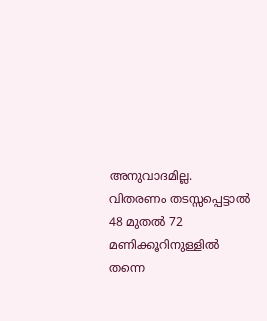അനുവാദമില്ല. വിതരണം തടസ്സപ്പെട്ടാൽ 48 മുതൽ 72 മണിക്കൂറിനുള്ളിൽ തന്നെ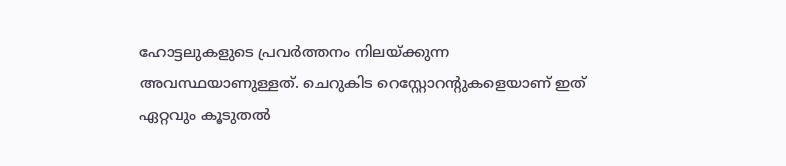ഹോട്ടലുകളുടെ പ്രവർത്തനം നിലയ്ക്കുന്ന അവസ്ഥയാണുള്ളത്. ചെറുകിട റെസ്റ്റോറന്റുകളെയാണ് ഇത് ഏറ്റവും കൂടുതൽ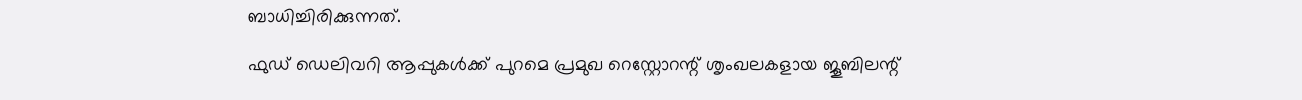ബാധിച്ചിരിക്കുന്നത്.

ഫുഡ് ഡെലിവറി ആപ്പുകൾക്ക് പുറമെ പ്രമുഖ റെസ്റ്റോറന്റ് ശൃംഖലകളായ ജൂബിലന്റ്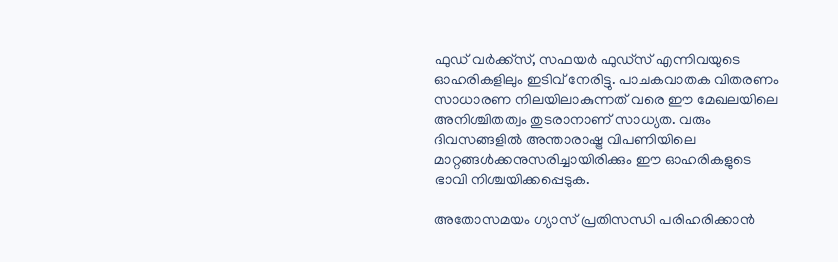ഫുഡ് വർക്ക്‌സ്, സഫയർ ഫുഡ്‌സ് എന്നിവയുടെ ഓഹരികളിലും ഇടിവ് നേരിട്ടു. പാചകവാതക വിതരണം സാധാരണ നിലയിലാകുന്നത് വരെ ഈ മേഖലയിലെ അനിശ്ചിതത്വം തുടരാനാണ് സാധ്യത. വരും ദിവസങ്ങളിൽ അന്താരാഷ്ട്ര വിപണിയിലെ മാറ്റങ്ങൾക്കനുസരിച്ചായിരിക്കും ഈ ഓഹരികളുടെ ഭാവി നിശ്ചയിക്കപ്പെടുക.

അതോസമയം ഗ്യാസ് പ്രതിസന്ധി പരിഹരിക്കാൻ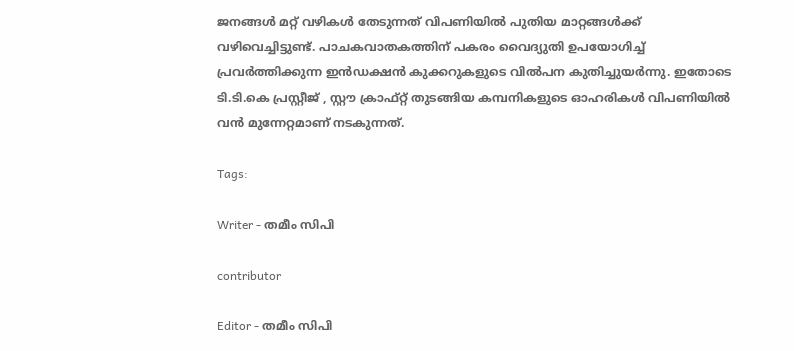ജനങ്ങൾ മറ്റ് വഴികൾ തേടുന്നത് വിപണിയിൽ പുതിയ മാറ്റങ്ങൾക്ക് വഴിവെച്ചിട്ടുണ്ട്. പാചകവാതകത്തിന് പകരം വൈദ്യുതി ഉപയോഗിച്ച് പ്രവർത്തിക്കുന്ന ഇൻഡക്ഷൻ കുക്കറുകളുടെ വിൽപന കുതിച്ചുയർന്നു. ഇതോടെ ടി.ടി.കെ പ്രസ്റ്റീജ് , സ്റ്റൗ ക്രാഫ്റ്റ് തുടങ്ങിയ കമ്പനികളുടെ ഓഹരികൾ വിപണിയിൽ വൻ മുന്നേറ്റമാണ് നടകുന്നത്.

Tags:

Writer - തമീം സിപി

contributor

Editor - തമീം സിപി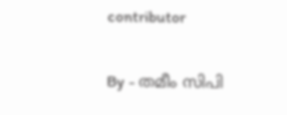contributor

By - തമീം സിപി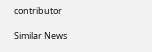contributor

Similar News